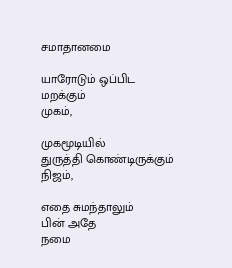சமாதானமை

யாரோடும் ஒப்பிட
மறக்கும்
முகம்,

முகமூடியில்
துருத்தி கொண்டிருக்கும்
நிஜம்,

எதை சுமந்தாலும்
பின் அதே
நமை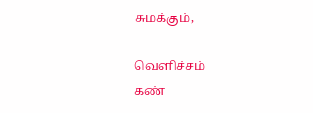சுமக்கும்,

வெளிச்சம்
கண்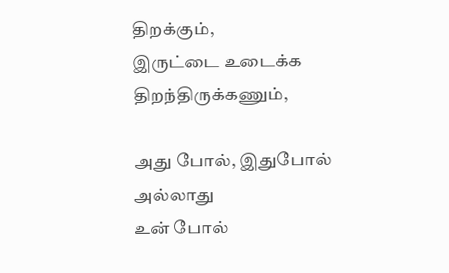திறக்கும்,
இருட்டை உடைக்க
திறந்திருக்கணும்,

அது போல், இதுபோல்
அல்லாது
உன் போல்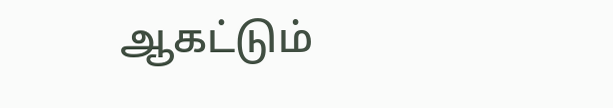ஆகட்டும்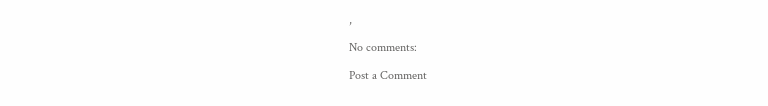,

No comments:

Post a Comment